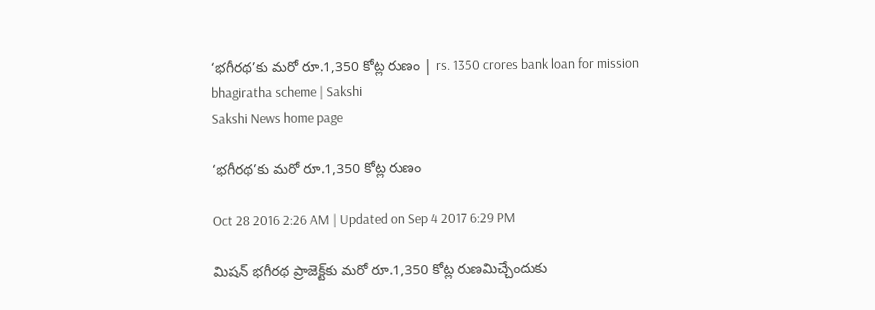‘భగీరథ’కు మరో రూ.1,350 కోట్ల రుణం | rs. 1350 crores bank loan for mission bhagiratha scheme | Sakshi
Sakshi News home page

‘భగీరథ’కు మరో రూ.1,350 కోట్ల రుణం

Oct 28 2016 2:26 AM | Updated on Sep 4 2017 6:29 PM

మిషన్‌ భగీరథ ప్రాజెక్ట్‌కు మరో రూ.1,350 కోట్ల రుణమిచ్చేందుకు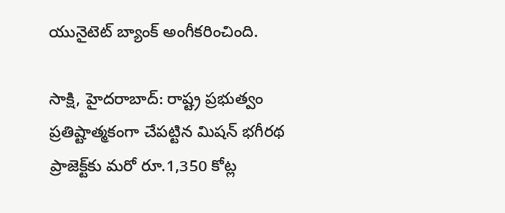యునైటెట్‌ బ్యాంక్‌ అంగీకరించింది.

సాక్షి, హైదరాబాద్‌: రాష్ట్ర ప్రభుత్వం ప్రతిష్టాత్మకంగా చేపట్టిన మిషన్‌ భగీరథ ప్రాజెక్ట్‌కు మరో రూ.1,350 కోట్ల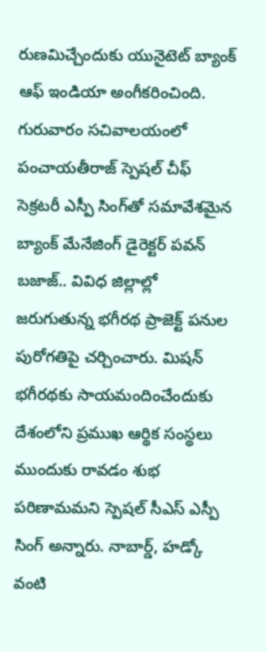రుణమిచ్చేందుకు యునైటెట్‌ బ్యాంక్‌ ఆఫ్‌ ఇండియా అంగీకరించింది. గురువారం సచివాలయంలో పంచాయతీరాజ్‌ స్పెషల్‌ చీఫ్‌ సెక్రటరీ ఎస్పీ సింగ్‌తో సమావేశమైన బ్యాంక్‌ మేనేజింగ్‌ డైరెక్టర్‌ పవన్‌ బజాజ్‌.. వివిధ జిల్లాల్లో జరుగుతున్న భగీరథ ప్రాజెక్ట్‌ పనుల పురోగతిపై చర్చించారు. మిషన్‌ భగీరథకు సాయమందించేందుకు దేశంలోని ప్రముఖ ఆర్థిక సంస్థలు ముందుకు రావడం శుభ పరిణామమని స్పెషల్‌ సీఎస్‌ ఎస్పీ సింగ్‌ అన్నారు. నాబార్డ్, హడ్కో వంటి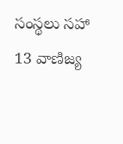సంస్థలు సహా 13 వాణిజ్య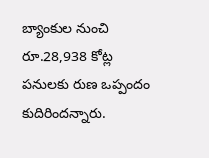బ్యాంకుల నుంచి రూ.28,938 కోట్ల పనులకు రుణ ఒప్పందం కుదిరిందన్నారు.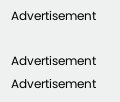Advertisement

Advertisement
Advertisement